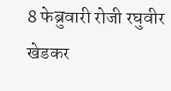8 फेब्रुवारी रोजी रघुवीर खेडकर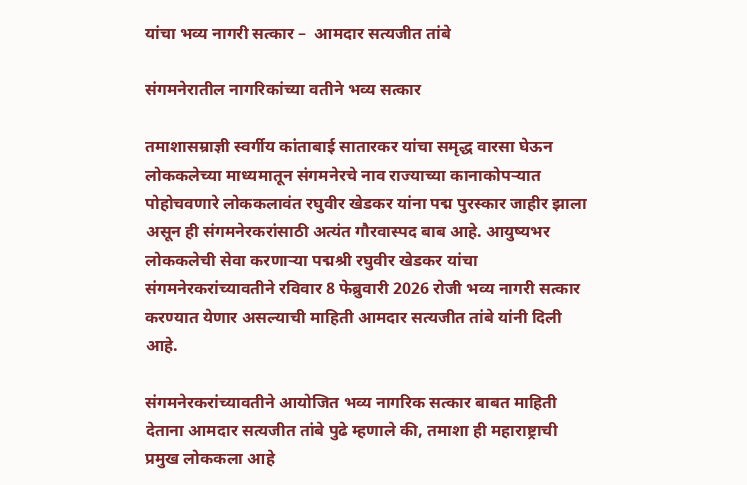यांचा भव्य नागरी सत्कार –  आमदार सत्यजीत तांबे

संगमनेरातील नागरिकांच्या वतीने भव्य सत्कार

तमाशासम्राज्ञी स्वर्गीय कांताबाई सातारकर यांचा समृद्ध वारसा घेऊन लोककलेच्या माध्यमातून संगमनेरचे नाव राज्याच्या कानाकोपऱ्यात पोहोचवणारे लोककलावंत रघुवीर खेडकर यांना पद्म पुरस्कार जाहीर झाला असून ही संगमनेरकरांसाठी अत्यंत गौरवास्पद बाब आहे. आयुष्यभर लोककलेची सेवा करणाऱ्या पद्मश्री रघुवीर खेडकर यांचा संगमनेरकरांच्यावतीने रविवार 8 फेब्रुवारी 2026 रोजी भव्य नागरी सत्कार करण्यात येणार असल्याची माहिती आमदार सत्यजीत तांबे यांनी दिली आहे.

संगमनेरकरांच्यावतीने आयोजित भव्य नागरिक सत्कार बाबत माहिती देताना आमदार सत्यजीत तांबे पुढे म्हणाले की, तमाशा ही महाराष्ट्राची प्रमुख लोककला आहे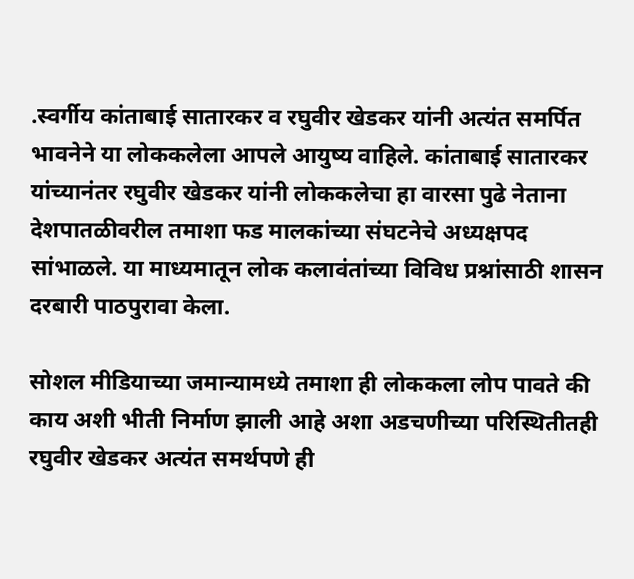.स्वर्गीय कांताबाई सातारकर व रघुवीर खेडकर यांनी अत्यंत समर्पित भावनेने या लोककलेला आपले आयुष्य वाहिले. कांताबाई सातारकर यांच्यानंतर रघुवीर खेडकर यांनी लोककलेचा हा वारसा पुढे नेताना देशपातळीवरील तमाशा फड मालकांच्या संघटनेचे अध्यक्षपद सांभाळले. या माध्यमातून लोक कलावंतांच्या विविध प्रश्नांसाठी शासन दरबारी पाठपुरावा केला.

सोशल मीडियाच्या जमान्यामध्ये तमाशा ही लोककला लोप पावते की काय अशी भीती निर्माण झाली आहे अशा अडचणीच्या परिस्थितीतही रघुवीर खेडकर अत्यंत समर्थपणे ही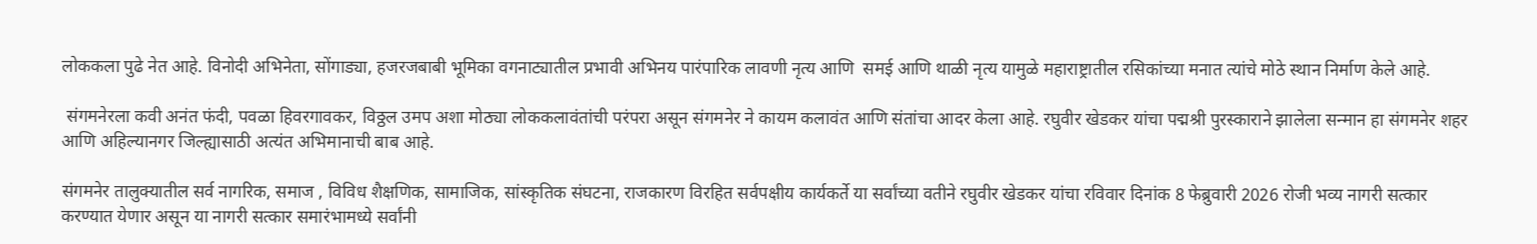लोककला पुढे नेत आहे. विनोदी अभिनेता, सोंगाड्या, हजरजबाबी भूमिका वगनाट्यातील प्रभावी अभिनय पारंपारिक लावणी नृत्य आणि  समई आणि थाळी नृत्य यामुळे महाराष्ट्रातील रसिकांच्या मनात त्यांचे मोठे स्थान निर्माण केले आहे.

 संगमनेरला कवी अनंत फंदी, पवळा हिवरगावकर, विठ्ठल उमप अशा मोठ्या लोककलावंतांची परंपरा असून संगमनेर ने कायम कलावंत आणि संतांचा आदर केला आहे. रघुवीर खेडकर यांचा पद्मश्री पुरस्काराने झालेला सन्मान हा संगमनेर शहर आणि अहिल्यानगर जिल्ह्यासाठी अत्यंत अभिमानाची बाब आहे.

संगमनेर तालुक्यातील सर्व नागरिक, समाज , विविध शैक्षणिक, सामाजिक, सांस्कृतिक संघटना, राजकारण विरहित सर्वपक्षीय कार्यकर्ते या सर्वांच्या वतीने रघुवीर खेडकर यांचा रविवार दिनांक 8 फेब्रुवारी 2026 रोजी भव्य नागरी सत्कार करण्यात येणार असून या नागरी सत्कार समारंभामध्ये सर्वांनी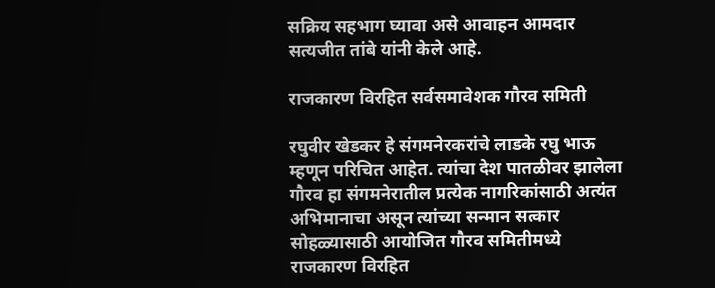सक्रिय सहभाग घ्यावा असे आवाहन आमदार सत्यजीत तांबे यांनी केले आहे.

राजकारण विरहित सर्वसमावेशक गौरव समिती

रघुवीर खेडकर हे संगमनेरकरांचे लाडके रघु भाऊ म्हणून परिचित आहेत. त्यांचा देश पातळीवर झालेला गौरव हा संगमनेरातील प्रत्येक नागरिकांसाठी अत्यंत अभिमानाचा असून त्यांच्या सन्मान सत्कार सोहळ्यासाठी आयोजित गौरव समितीमध्ये राजकारण विरहित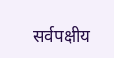सर्वपक्षीय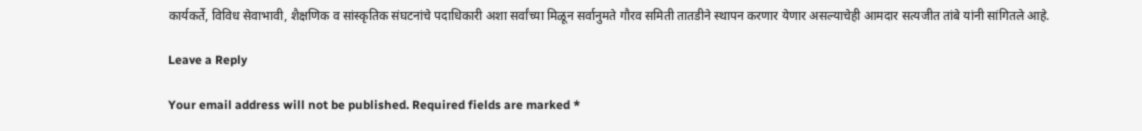कार्यकर्ते, विविध सेवाभावी, शैक्षणिक व सांस्कृतिक संघटनांचे पदाधिकारी अशा सर्वांच्या मिळून सर्वानुमते गौरव समिती तातडीने स्थापन करणार येणार असल्याचेही आमदार सत्यजीत तांबे यांनी सांगितले आहे.

Leave a Reply

Your email address will not be published. Required fields are marked *